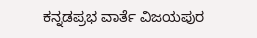ಕನ್ನಡಪ್ರಭ ವಾರ್ತೆ ವಿಜಯಪುರ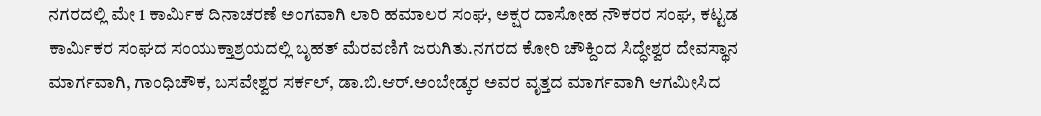ನಗರದಲ್ಲಿ ಮೇ 1 ಕಾರ್ಮಿಕ ದಿನಾಚರಣೆ ಅಂಗವಾಗಿ ಲಾರಿ ಹಮಾಲರ ಸಂಘ, ಅಕ್ಷರ ದಾಸೋಹ ನೌಕರರ ಸಂಘ, ಕಟ್ಟಡ ಕಾರ್ಮಿಕರ ಸಂಘದ ಸಂಯುಕ್ತಾಶ್ರಯದಲ್ಲಿ ಬೃಹತ್ ಮೆರವಣಿಗೆ ಜರುಗಿತು.ನಗರದ ಕೋರಿ ಚೌಕ್ದಿಂದ ಸಿದ್ಧೇಶ್ವರ ದೇವಸ್ಥಾನ ಮಾರ್ಗವಾಗಿ, ಗಾಂಧಿಚೌಕ, ಬಸವೇಶ್ವರ ಸರ್ಕಲ್, ಡಾ.ಬಿ.ಆರ್.ಅಂಬೇಡ್ಕರ ಅವರ ವೃತ್ತದ ಮಾರ್ಗವಾಗಿ ಆಗಮೀಸಿದ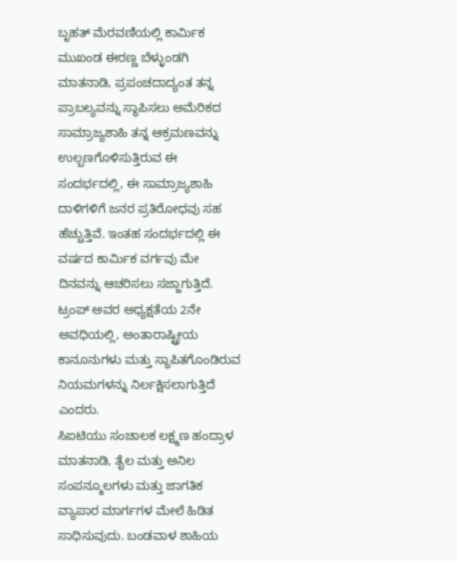ಬೃಹತ್ ಮೆರವಣಿಯಲ್ಲಿ ಕಾರ್ಮಿಕ ಮುಖಂಡ ಈರಣ್ಣ ಬೆಳ್ಳುಂಡಗಿ ಮಾತನಾಡಿ, ಪ್ರಪಂಚದಾದ್ಯಂತ ತನ್ನ ಪ್ರಾಬಲ್ಯವನ್ನು ಸ್ಥಾಪಿಸಲು ಅಮೆರಿಕದ ಸಾಮ್ರಾಜ್ಯಶಾಹಿ ತನ್ನ ಆಕ್ರಮಣವನ್ನು ಉಲ್ಬಣಗೊಳಿಸುತ್ತಿರುವ ಈ ಸಂದರ್ಭದಲ್ಲಿ, ಈ ಸಾಮ್ರಾಜ್ಯಶಾಹಿ ದಾಳಿಗಳಿಗೆ ಜನರ ಪ್ರತಿರೋಧವು ಸಹ ಹೆಚ್ಚುತ್ತಿವೆ. ಇಂತಹ ಸಂದರ್ಭದಲ್ಲಿ ಈ ವರ್ಷದ ಕಾರ್ಮಿಕ ವರ್ಗವು ಮೇ ದಿನವನ್ನು ಆಚರಿಸಲು ಸಜ್ಜಾಗುತ್ತಿದೆ. ಟ್ರಂಪ್ ಅವರ ಅಧ್ಯಕ್ಷತೆಯ 2ನೇ ಅವಧಿಯಲ್ಲಿ, ಅಂತಾರಾಷ್ಟ್ರೀಯ ಕಾನೂನುಗಳು ಮತ್ತು ಸ್ಥಾಪಿತಗೊಂಡಿರುವ ನಿಯಮಗಳನ್ನು ನಿರ್ಲಕ್ಷಿಸಲಾಗುತ್ತಿದೆ ಎಂದರು.
ಸಿಐಟಿಯು ಸಂಚಾಲಕ ಲಕ್ಷ್ಮಣ ಹಂದ್ರಾಳ ಮಾತನಾಡಿ, ತೈಲ ಮತ್ತು ಅನಿಲ ಸಂಪನ್ಮೂಲಗಳು ಮತ್ತು ಜಾಗತಿಕ ವ್ಯಾಪಾರ ಮಾರ್ಗಗಳ ಮೇಲೆ ಹಿಡಿತ ಸಾಧಿಸುವುದು. ಬಂಡವಾಳ ಶಾಹಿಯ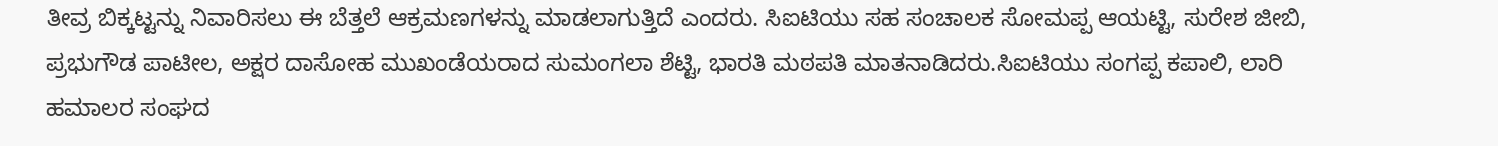ತೀವ್ರ ಬಿಕ್ಕಟ್ಟನ್ನು ನಿವಾರಿಸಲು ಈ ಬೆತ್ತಲೆ ಆಕ್ರಮಣಗಳನ್ನು ಮಾಡಲಾಗುತ್ತಿದೆ ಎಂದರು. ಸಿಐಟಿಯು ಸಹ ಸಂಚಾಲಕ ಸೋಮಪ್ಪ ಆಯಟ್ಟಿ, ಸುರೇಶ ಜೀಬಿ, ಪ್ರಭುಗೌಡ ಪಾಟೀಲ, ಅಕ್ಷರ ದಾಸೋಹ ಮುಖಂಡೆಯರಾದ ಸುಮಂಗಲಾ ಶೆಟ್ಟಿ, ಭಾರತಿ ಮಠಪತಿ ಮಾತನಾಡಿದರು.ಸಿಐಟಿಯು ಸಂಗಪ್ಪ ಕಪಾಲಿ, ಲಾರಿ ಹಮಾಲರ ಸಂಘದ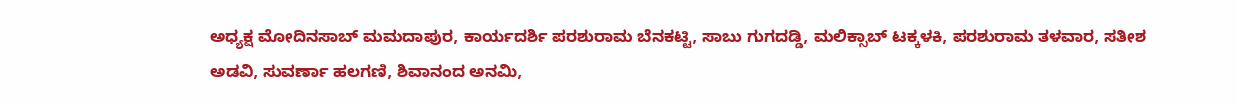ಅಧ್ಯಕ್ಷ ಮೋದಿನಸಾಬ್ ಮಮದಾಪುರ, ಕಾರ್ಯದರ್ಶಿ ಪರಶುರಾಮ ಬೆನಕಟ್ಟಿ, ಸಾಬು ಗುಗದಡ್ಡಿ, ಮಲಿಕ್ಸಾಬ್ ಟಕ್ಕಳಕಿ, ಪರಶುರಾಮ ತಳವಾರ, ಸತೀಶ ಅಡವಿ, ಸುವರ್ಣಾ ಹಲಗಣಿ, ಶಿವಾನಂದ ಅನಮಿ,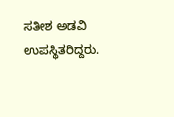ಸತೀಶ ಅಡವಿ ಉಪಸ್ಥಿತರಿದ್ದರು.